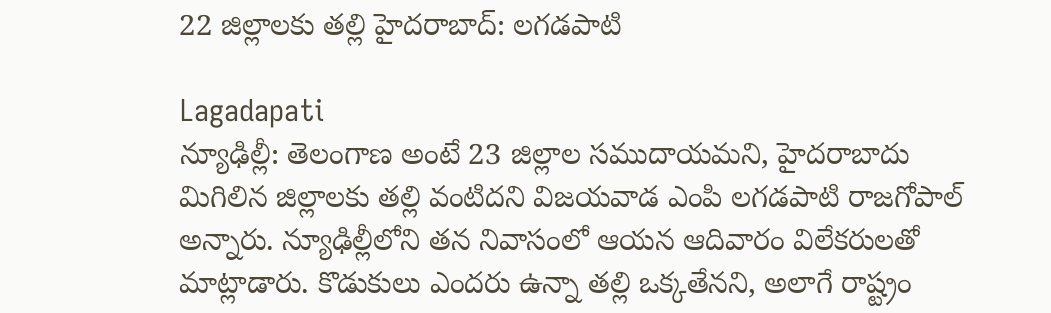22 జిల్లాలకు తల్లి హైదరాబాద్: లగడపాటి

Lagadapati
న్యూఢిల్లీ: తెలంగాణ అంటే 23 జిల్లాల సముదాయమని, హైదరాబాదు మిగిలిన జిల్లాలకు తల్లి వంటిదని విజయవాడ ఎంపి లగడపాటి రాజగోపాల్‌ అన్నారు. న్యూఢిల్లీలోని తన నివాసంలో ఆయన ఆదివారం విలేకరులతో మాట్లాడారు. కొడుకులు ఎందరు ఉన్నా తల్లి ఒక్కతేనని, అలాగే రాష్ట్రం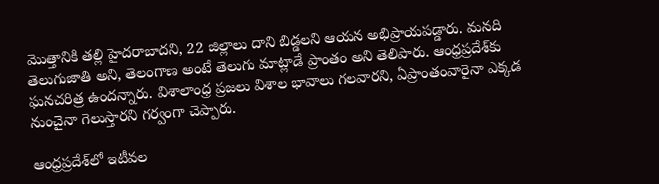మొత్తానికి తల్లి హైదరాబాదని, 22 జిల్లాలు దాని బిడ్డలని ఆయన అభిప్రాయపడ్డారు. మనది తెలుగుజాతి అని, తెలంగాణ అంటే తెలుగు మాట్లాడే ప్రాంతం అని తెలిపారు. ఆంధ్రప్రదేశ్‌కు ఘనచరిత్ర ఉందన్నారు. విశాలాంధ్ర ప్రజలు విశాల భావాలు గలవారని, ఏప్రాంతంవారైనా ఎక్కడ నుంచైనా గెలుస్తారని గర్వంగా చెప్పారు.

ఆంధ్రప్రదేశ్‌లో ఇటీవల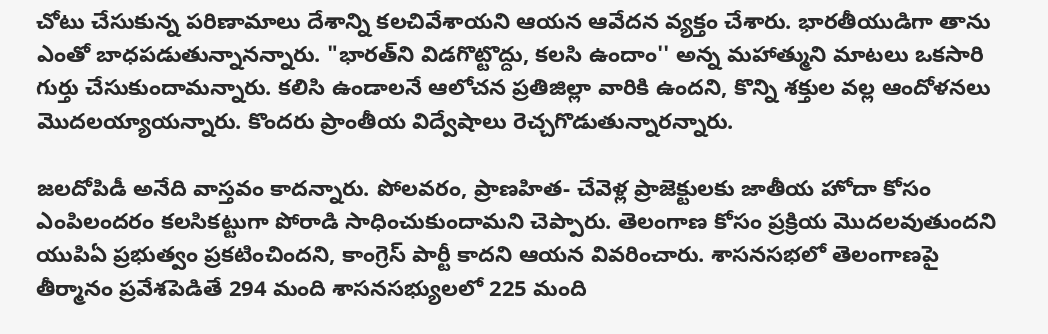చోటు చేసుకున్న పరిణామాలు దేశాన్ని కలచివేశాయని ఆయన ఆవేదన వ్యక్తం చేశారు. భారతీయుడిగా తాను ఎంతో బాధపడుతున్నానన్నారు. "భారత్‌ని విడగొట్టొద్దు, కలసి ఉందాం'' అన్న మహాత్ముని మాటలు ఒకసారి గుర్తు చేసుకుందామన్నారు. కలిసి ఉండాలనే ఆలోచన ప్రతిజిల్లా వారికి ఉందని, కొన్ని శక్తుల వల్ల ఆందోళనలు మొదలయ్యాయన్నారు. కొందరు ప్రాంతీయ విద్వేషాలు రెచ్చగొడుతున్నారన్నారు.

జలదోపిడీ అనేది వాస్తవం కాదన్నారు. పోలవరం, ప్రాణహిత- చేవెళ్ల ప్రాజెక్టులకు జాతీయ హోదా కోసం ఎంపిలందరం కలసికట్టుగా పోరాడి సాధించుకుందామని చెప్పారు. తెలంగాణ కోసం ప్రక్రియ మొదలవుతుందని యుపిఏ ప్రభుత్వం ప్రకటించిందని, కాంగ్రెస్‌ పార్టీ కాదని ఆయన వివరించారు. శాసనసభలో తెలంగాణపై తీర్మానం ప్రవేశపెడితే 294 మంది శాసనసభ్యులలో 225 మంది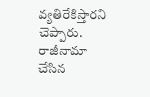వ్యతిరేకిస్తారని చెప్పారు. రాజీనామా చేసిన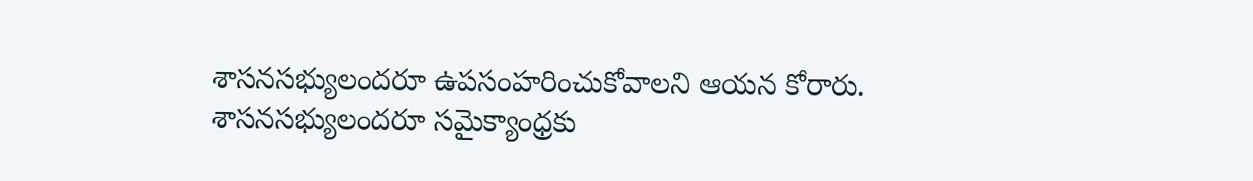శాసనసభ్యులందరూ ఉపసంహరించుకోవాలని ఆయన కోరారు. శాసనసభ్యులందరూ సమైక్యాంధ్రకు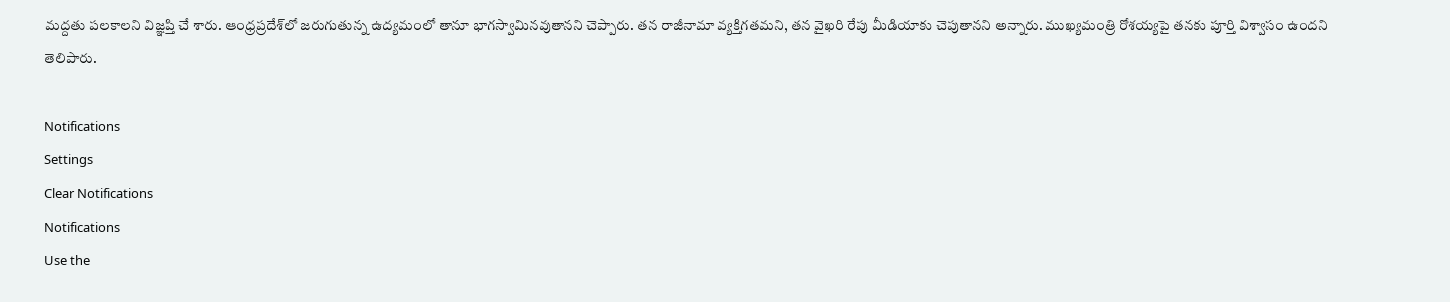మద్దతు పలకాలని విజ్ఞప్తి చే శారు. ఆంధ్రప్రదేశ్‌లో జరుగుతున్న ఉద్యమంలో తానూ భాగస్వామినవుతానని చెప్పారు. తన రాజీనామా వ్యక్తిగతమని, తన వైఖరి రేపు మీడియాకు చెపుతానని అన్నారు. ముఖ్యమంత్రి రోశయ్యపై తనకు పూర్తి విశ్వాసం ఉందని తెలిపారు.

Notifications
Settings
Clear Notifications
Notifications
Use the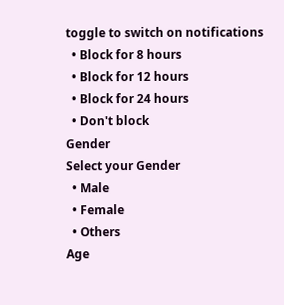toggle to switch on notifications
  • Block for 8 hours
  • Block for 12 hours
  • Block for 24 hours
  • Don't block
Gender
Select your Gender
  • Male
  • Female
  • Others
Age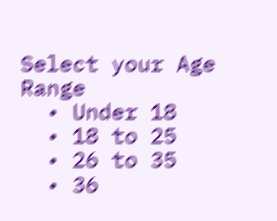Select your Age Range
  • Under 18
  • 18 to 25
  • 26 to 35
  • 36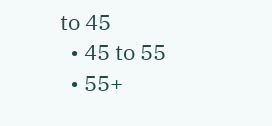to 45
  • 45 to 55
  • 55+